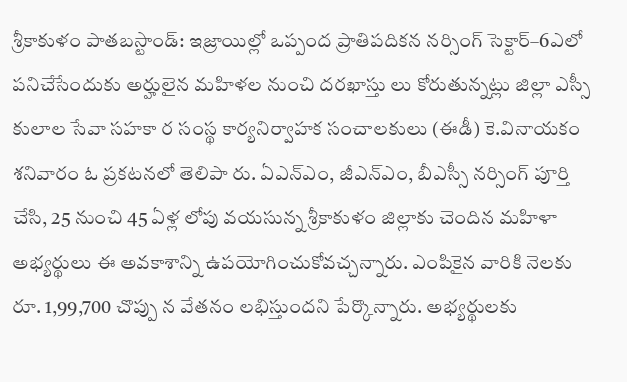శ్రీకాకుళం పాతబస్టాండ్: ఇజ్రాయిల్లో ఒప్పంద ప్రాతిపదికన నర్సింగ్ సెక్టార్–6ఎలో పనిచేసేందుకు అర్హులైన మహిళల నుంచి దరఖాస్తు లు కోరుతున్నట్లు జిల్లా ఎస్సీ కులాల సేవా సహకా ర సంస్థ కార్యనిర్వాహక సంచాలకులు (ఈడీ) కె.వినాయకం శనివారం ఓ ప్రకటనలో తెలిపా రు. ఏఎన్ఎం, జీఎన్ఎం, బీఎస్సీ నర్సింగ్ పూర్తి చేసి, 25 నుంచి 45 ఏళ్ల లోపు వయసున్న శ్రీకాకుళం జిల్లాకు చెందిన మహిళా అభ్యర్థులు ఈ అవకాశాన్ని ఉపయోగించుకోవచ్చన్నారు. ఎంపికైన వారికి నెలకు రూ. 1,99,700 చొప్పు న వేతనం లభిస్తుందని పేర్కొన్నారు. అభ్యర్థులకు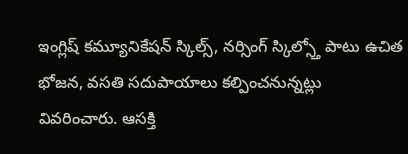ఇంగ్లిష్ కమ్యూనికేషన్ స్కిల్స్, నర్సింగ్ స్కిల్స్తో పాటు ఉచిత భోజన, వసతి సదుపాయాలు కల్పించనున్నట్లు వివరించారు. ఆసక్తి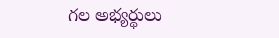గల అభ్యర్థులు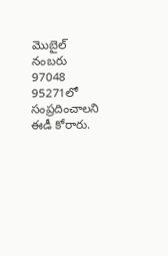మొబైల్ నంబరు 97048 95271లో సంప్రదించాలని ఈడీ కోరారు.